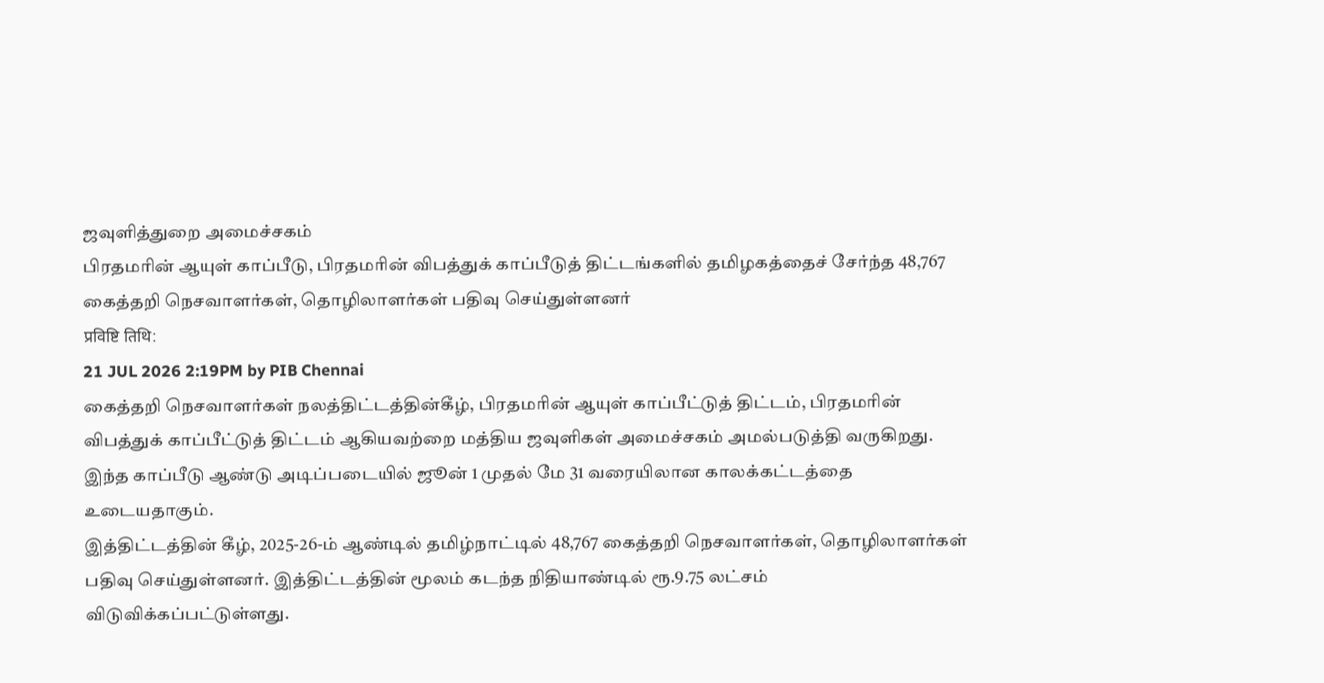ஜவுளித்துறை அமைச்சகம்
பிரதமரின் ஆயுள் காப்பீடு, பிரதமரின் விபத்துக் காப்பீடுத் திட்டங்களில் தமிழகத்தைச் சேர்ந்த 48,767 கைத்தறி நெசவாளர்கள், தொழிலாளர்கள் பதிவு செய்துள்ளனர்
प्रविष्टि तिथि:
21 JUL 2026 2:19PM by PIB Chennai
கைத்தறி நெசவாளர்கள் நலத்திட்டத்தின்கீழ், பிரதமரின் ஆயுள் காப்பீட்டுத் திட்டம், பிரதமரின் விபத்துக் காப்பீட்டுத் திட்டம் ஆகியவற்றை மத்திய ஜவுளிகள் அமைச்சகம் அமல்படுத்தி வருகிறது. இந்த காப்பீடு ஆண்டு அடிப்படையில் ஜூன் 1 முதல் மே 31 வரையிலான காலக்கட்டத்தை உடையதாகும்.
இத்திட்டத்தின் கீழ், 2025-26-ம் ஆண்டில் தமிழ்நாட்டில் 48,767 கைத்தறி நெசவாளர்கள், தொழிலாளர்கள் பதிவு செய்துள்ளனர். இத்திட்டத்தின் மூலம் கடந்த நிதியாண்டில் ரூ.9.75 லட்சம் விடுவிக்கப்பட்டுள்ளது.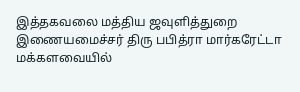இத்தகவலை மத்திய ஜவுளித்துறை இணையமைச்சர் திரு பபித்ரா மார்கரேட்டா மக்களவையில்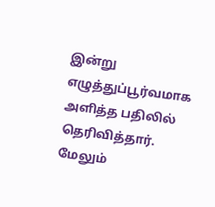இன்று எழுத்துப்பூர்வமாக அளித்த பதிலில் தெரிவித்தார்.
மேலும்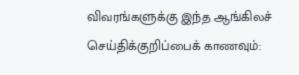விவரங்களுக்கு இந்த ஆங்கிலச் செய்திக்குறிப்பைக் காணவும்: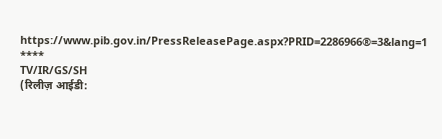https://www.pib.gov.in/PressReleasePage.aspx?PRID=2286966®=3&lang=1
****
TV/IR/GS/SH
(रिलीज़ आईडी: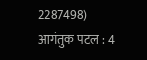2287498)
आगंतुक पटल : 4